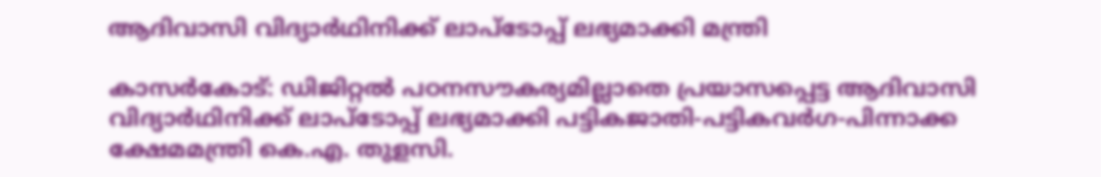ആദിവാസി വിദ്യാർഥിനിക്ക് ലാപ്ടോപ്പ് ലഭ്യമാക്കി മന്ത്രി

കാസർകോട്: ഡിജിറ്റൽ പഠനസൗകര്യമില്ലാതെ പ്രയാസപ്പെട്ട ആദിവാസി വിദ്യാർഥിനിക്ക് ലാപ്ടോപ്പ് ലഭ്യമാക്കി പട്ടികജാതി-പട്ടികവർഗ-പിന്നാക്ക ക്ഷേമമന്ത്രി കെ.എ. തുളസി.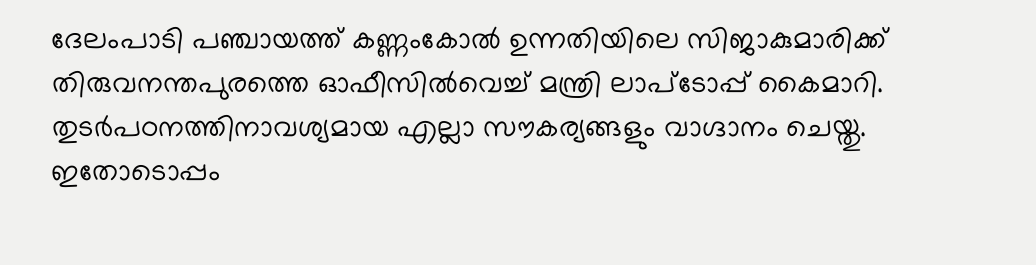ദേലംപാടി പഞ്ചായത്ത് കണ്ണംകോൽ ഉന്നതിയിലെ സിജാകുമാരിക്ക് തിരുവനന്തപുരത്തെ ഓഫീസിൽവെച്ച് മന്ത്രി ലാപ്ടോപ്പ് കൈമാറി. തുടർപഠനത്തിനാവശ്യമായ എല്ലാ സൗകര്യങ്ങളും വാഗ്ദാനം ചെയ്തു. ഇതോടൊപ്പം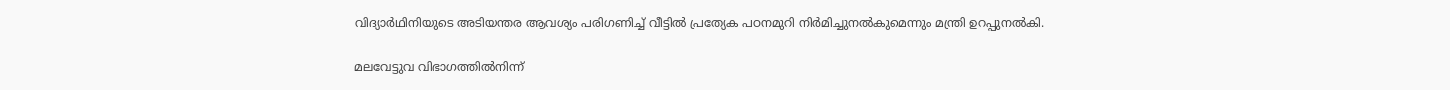വിദ്യാർഥിനിയുടെ അടിയന്തര ആവശ്യം പരിഗണിച്ച് വീട്ടിൽ പ്രത്യേക പഠനമുറി നിർമിച്ചുനൽകുമെന്നും മന്ത്രി ഉറപ്പുനൽകി.

മലവേട്ടുവ വിഭാഗത്തിൽനിന്ന്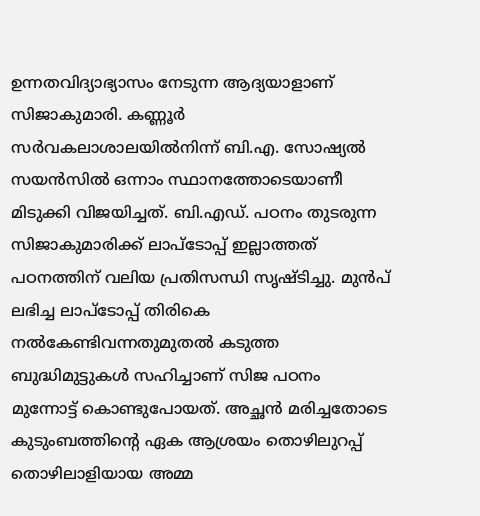ഉന്നതവിദ്യാഭ്യാസം നേടുന്ന ആദ്യയാളാണ് സിജാകുമാരി. കണ്ണൂർ സർവകലാശാലയിൽനിന്ന്‌ ബി.എ. സോഷ്യൽ സയൻസിൽ ഒന്നാം സ്ഥാനത്തോടെയാണീ മിടുക്കി വിജയിച്ചത്. ബി.എഡ്. പഠനം തുടരുന്ന സിജാകുമാരിക്ക് ലാപ്ടോപ്പ് ഇല്ലാത്തത് പഠനത്തിന് വലിയ പ്രതിസന്ധി സൃഷ്ടിച്ചു. മുൻപ് ലഭിച്ച ലാപ്ടോപ്പ് തിരികെ നൽകേണ്ടിവന്നതുമുതൽ കടുത്ത ബുദ്ധിമുട്ടുകൾ സഹിച്ചാണ് സിജ പഠനം മുന്നോട്ട് കൊണ്ടുപോയത്. അച്ഛൻ മരിച്ചതോടെ കുടുംബത്തിന്റെ ഏക ആശ്രയം തൊഴിലുറപ്പ് തൊഴിലാളിയായ അമ്മ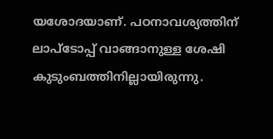യശോദയാണ്. പഠനാവശ്യത്തിന് ലാപ്ടോപ്പ് വാങ്ങാനുള്ള ശേഷി കുടുംബത്തിനില്ലായിരുന്നു.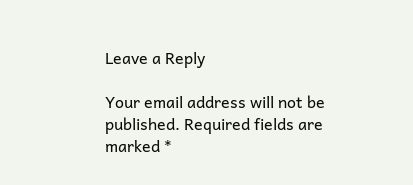Leave a Reply

Your email address will not be published. Required fields are marked *